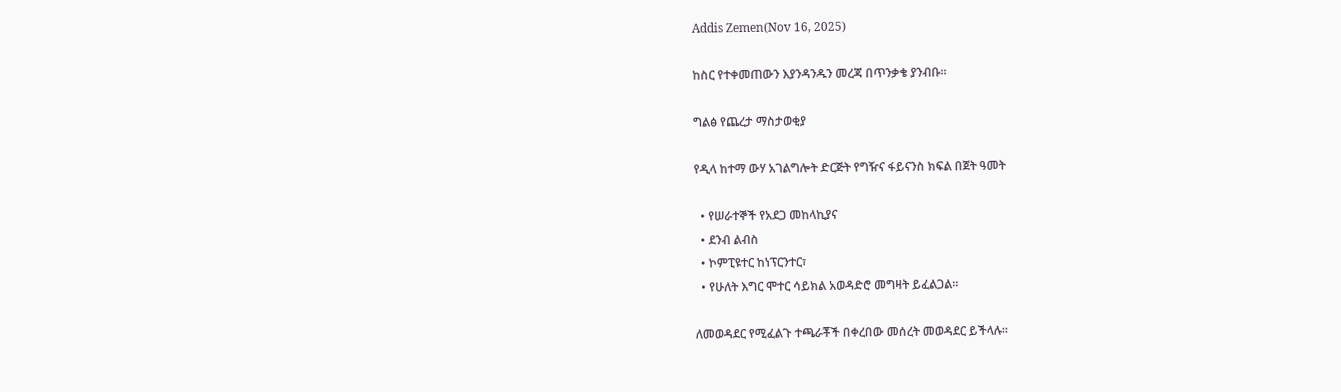Addis Zemen(Nov 16, 2025)

ከስር የተቀመጠውን እያንዳንዱን መረጃ በጥንቃቄ ያንብቡ።

ግልፅ የጨረታ ማስታወቂያ

የዲላ ከተማ ውሃ አገልግሎት ድርጅት የግዥና ፋይናንስ ክፍል በጀት ዓመት

  • የሠራተኞች የአደጋ መከላኪያና
  • ደንብ ልብስ
  • ኮምፒዩተር ከነፕርንተር፣
  • የሁለት እግር ሞተር ሳይክል አወዳድሮ መግዛት ይፈልጋል።

ለመወዳደር የሚፈልጉ ተጫራቾች በቀረበው መሰረት መወዳደር ይችላሉ።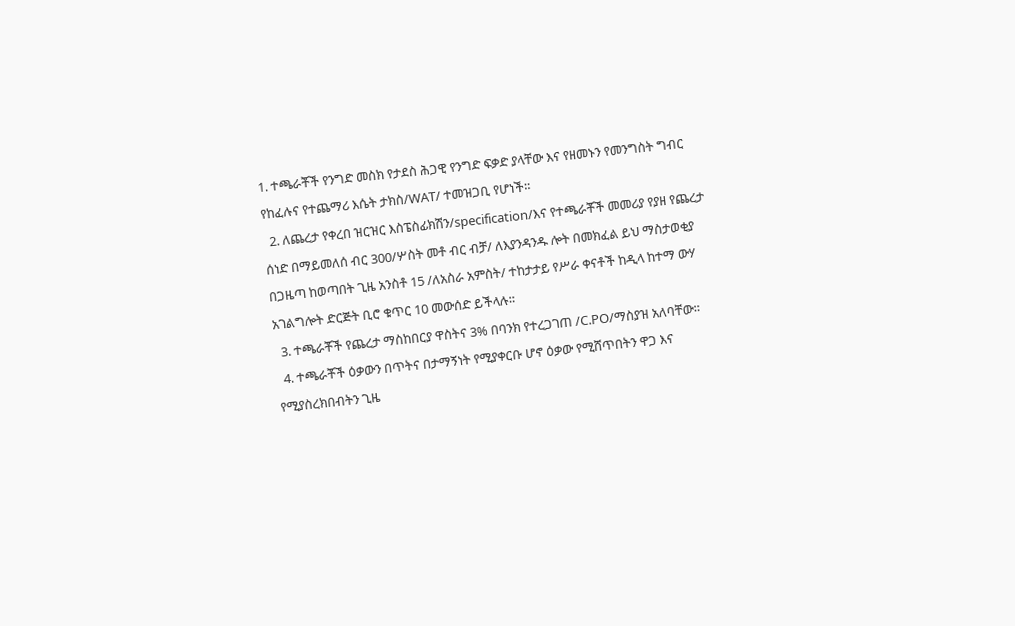1. ተጫራቾች የንግድ መስክ የታደስ ሕጋዊ የንግድ ፍቃድ ያላቸው እና የዘመኑን የመንግስት ግብር የከፈሉና የተጨማሪ እሴት ታክስ/WAT/ ተመዝጋቢ የሆነች።
  2. ለጨረታ የቀረበ ዝርዝር እስፔስፊክሽን/specification/እና የተጫራቾች መመሪያ የያዘ የጨረታ ሰነድ በማይመለሰ ብር 300/ሦስት መቶ ብር ብቻ/ ለእያንዳንዱ ሎት በመክፈል ይህ ማስታወቂያ በጋዜጣ ከወጣበት ጊዜ አንስቶ 15 /ለአስራ አምስት/ ተከታታይ የሥራ ቀናቶች ከዲላ ከተማ ውሃ አገልግሎት ድርጅት ቢሮ ቁጥር 10 መውሰድ ይችላሉ።
  3. ተጫራቾች የጨረታ ማስከበርያ ዋስትና 3% በባንክ የተረጋገጠ /C.PO/ማስያዝ አለባቸው።
  4. ተጫራቾች ዕቃውን በጥትና በታማኝነት የሚያቀርቡ ሆኖ ዕቃው የሚሸጥበትን ዋጋ እና የሚያስረክበብትን ጊዜ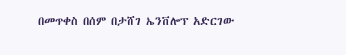በመጥቀስ በሰም በታሸገ ኤንቨሎፕ አድርገው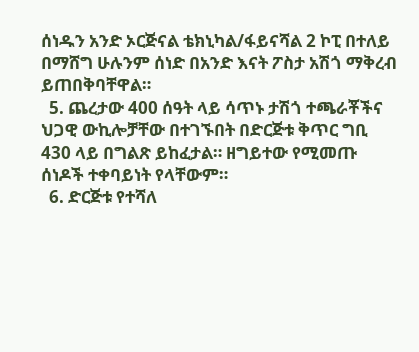ሰነዱን አንድ ኦርጅናል ቴክኒካል/ፋይናሻል 2 ኮፒ በተለይ በማሸግ ሁሉንም ሰነድ በአንድ እናት ፖስታ አሽጎ ማቅረብ ይጠበቅባቸዋል።
  5. ጨረታው 400 ሰዓት ላይ ሳጥኑ ታሽጎ ተጫራቾችና ህጋዊ ውኪሎቻቸው በተገኙበት በድርጅቱ ቅጥር ግቢ 430 ላይ በግልጽ ይከፈታል። ዘግይተው የሚመጡ ሰነዶች ተቀባይነት የላቸውም።
  6. ድርጅቱ የተሻለ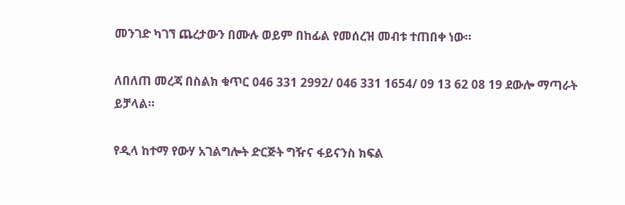መንገድ ካገኘ ጨረታውን በሙሉ ወይም በከፊል የመሰረዝ መብቱ ተጠበቀ ነው።

ለበለጠ መረጃ በስልክ ቁጥር 046 331 2992/ 046 331 1654/ 09 13 62 08 19 ደውሎ ማጣራት ይቻላል።

የዲላ ከተማ የውሃ አገልግሎት ድርጅት ግዥና ፋይናንስ ክፍል